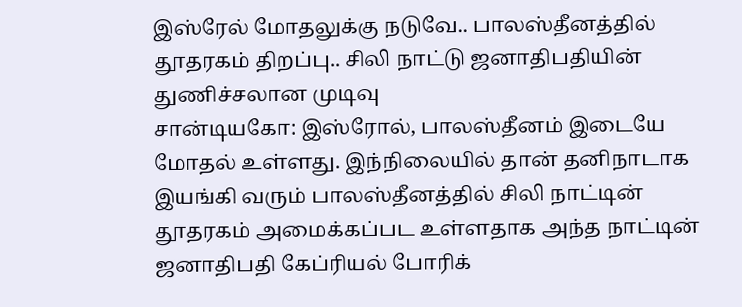இஸ்ரேல் மோதலுக்கு நடுவே.. பாலஸ்தீனத்தில் தூதரகம் திறப்பு.. சிலி நாட்டு ஜனாதிபதியின் துணிச்சலான முடிவு
சான்டியகோ: இஸ்ரோல், பாலஸ்தீனம் இடையே மோதல் உள்ளது. இந்நிலையில் தான் தனிநாடாக இயங்கி வரும் பாலஸ்தீனத்தில் சிலி நாட்டின் தூதரகம் அமைக்கப்பட உள்ளதாக அந்த நாட்டின் ஜனாதிபதி கேப்ரியல் போரிக்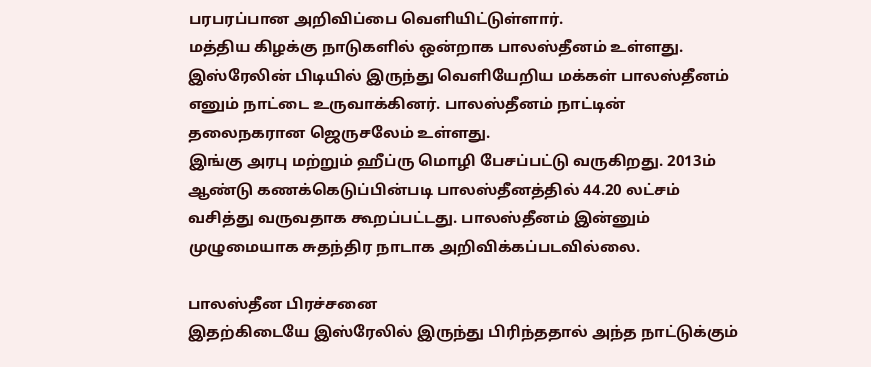பரபரப்பான அறிவிப்பை வெளியிட்டுள்ளார்.
மத்திய கிழக்கு நாடுகளில் ஒன்றாக பாலஸ்தீனம் உள்ளது. இஸ்ரேலின் பிடியில் இருந்து வெளியேறிய மக்கள் பாலஸ்தீனம் எனும் நாட்டை உருவாக்கினர். பாலஸ்தீனம் நாட்டின் தலைநகரான ஜெருசலேம் உள்ளது.
இங்கு அரபு மற்றும் ஹீப்ரு மொழி பேசப்பட்டு வருகிறது. 2013ம் ஆண்டு கணக்கெடுப்பின்படி பாலஸ்தீனத்தில் 44.20 லட்சம் வசித்து வருவதாக கூறப்பட்டது. பாலஸ்தீனம் இன்னும் முழுமையாக சுதந்திர நாடாக அறிவிக்கப்படவில்லை.

பாலஸ்தீன பிரச்சனை
இதற்கிடையே இஸ்ரேலில் இருந்து பிரிந்ததால் அந்த நாட்டுக்கும்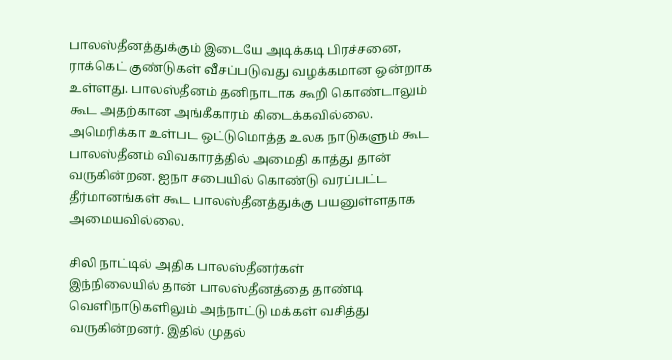பாலஸ்தீனத்துக்கும் இடையே அடிக்கடி பிரச்சனை, ராக்கெட் குண்டுகள் வீசப்படுவது வழக்கமான ஒன்றாக உள்ளது. பாலஸ்தீனம் தனிநாடாக கூறி கொண்டாலும் கூட அதற்கான அங்கீகாரம் கிடைக்கவில்லை. அமெரிக்கா உள்பட ஒட்டுமொத்த உலக நாடுகளும் கூட பாலஸ்தீனம் விவகாரத்தில் அமைதி காத்து தான் வருகின்றன. ஐநா சபையில் கொண்டு வரப்பட்ட தீர்மானங்கள் கூட பாலஸ்தீனத்துக்கு பயனுள்ளதாக அமையவில்லை.

சிலி நாட்டில் அதிக பாலஸ்தீனர்கள்
இந்நிலையில் தான் பாலஸ்தீனத்தை தாண்டி வெளிநாடுகளிலும் அந்நாட்டு மக்கள் வசித்து வருகின்றனர். இதில் முதல்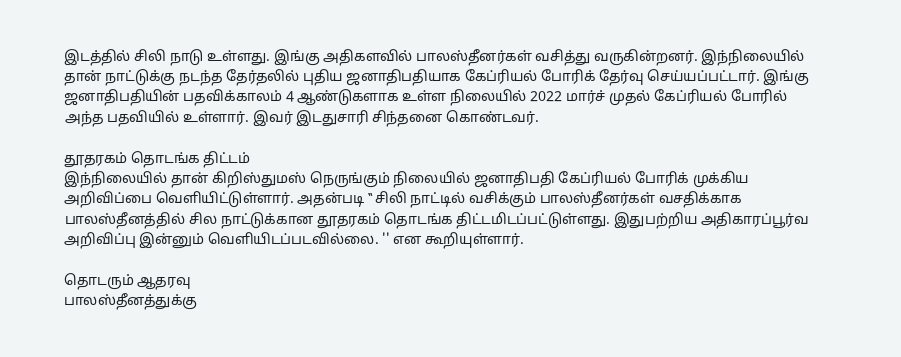இடத்தில் சிலி நாடு உள்ளது. இங்கு அதிகளவில் பாலஸ்தீனர்கள் வசித்து வருகின்றனர். இந்நிலையில் தான் நாட்டுக்கு நடந்த தேர்தலில் புதிய ஜனாதிபதியாக கேப்ரியல் போரிக் தேர்வு செய்யப்பட்டார். இங்கு ஜனாதிபதியின் பதவிக்காலம் 4 ஆண்டுகளாக உள்ள நிலையில் 2022 மார்ச் முதல் கேப்ரியல் போரில் அந்த பதவியில் உள்ளார். இவர் இடதுசாரி சிந்தனை கொண்டவர்.

தூதரகம் தொடங்க திட்டம்
இந்நிலையில் தான் கிறிஸ்துமஸ் நெருங்கும் நிலையில் ஜனாதிபதி கேப்ரியல் போரிக் முக்கிய அறிவிப்பை வெளியிட்டுள்ளார். அதன்படி ‛‛ சிலி நாட்டில் வசிக்கும் பாலஸ்தீனர்கள் வசதிக்காக பாலஸ்தீனத்தில் சில நாட்டுக்கான தூதரகம் தொடங்க திட்டமிடப்பட்டுள்ளது. இதுபற்றிய அதிகாரப்பூர்வ அறிவிப்பு இன்னும் வெளியிடப்படவில்லை. '' என கூறியுள்ளார்.

தொடரும் ஆதரவு
பாலஸ்தீனத்துக்கு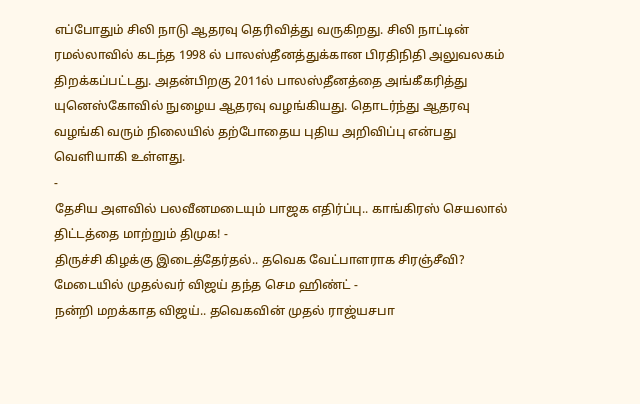எப்போதும் சிலி நாடு ஆதரவு தெரிவித்து வருகிறது. சிலி நாட்டின் ரமல்லாவில் கடந்த 1998 ல் பாலஸ்தீனத்துக்கான பிரதிநிதி அலுவலகம் திறக்கப்பட்டது. அதன்பிறகு 2011ல் பாலஸ்தீனத்தை அங்கீகரித்து யுனெஸ்கோவில் நுழைய ஆதரவு வழங்கியது. தொடர்ந்து ஆதரவு வழங்கி வரும் நிலையில் தற்போதைய புதிய அறிவிப்பு என்பது வெளியாகி உள்ளது.
-
தேசிய அளவில் பலவீனமடையும் பாஜக எதிர்ப்பு.. காங்கிரஸ் செயலால் திட்டத்தை மாற்றும் திமுக! -
திருச்சி கிழக்கு இடைத்தேர்தல்.. தவெக வேட்பாளராக சிரஞ்சீவி? மேடையில் முதல்வர் விஜய் தந்த செம ஹிண்ட் -
நன்றி மறக்காத விஜய்.. தவெகவின் முதல் ராஜ்யசபா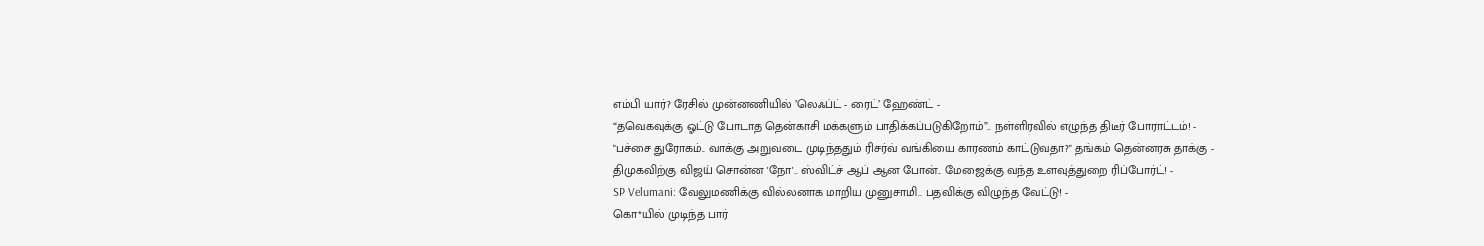எம்பி யார்? ரேசில் முன்னணியில் ’லெஃப்ட் - ரைட்’ ஹேண்ட் -
“தவெகவுக்கு ஓட்டு போடாத தென்காசி மக்களும் பாதிக்கப்படுகிறோம்”.. நள்ளிரவில் எழுந்த திடீர் போராட்டம்! -
"பச்சை துரோகம்.. வாக்கு அறுவடை முடிந்ததும் ரிசர்வ் வங்கியை காரணம் காட்டுவதா?" தங்கம் தென்னரசு தாக்கு -
திமுகவிற்கு விஜய் சொன்ன 'நோ'.. ஸ்விட்ச் ஆப் ஆன போன்.. மேஜைக்கு வந்த உளவுத்துறை ரிப்போர்ட்! -
SP Velumani: வேலுமணிக்கு வில்லனாக மாறிய முனுசாமி.. பதவிக்கு விழுந்த வேட்டு! -
கொ*யில் முடிந்த பார்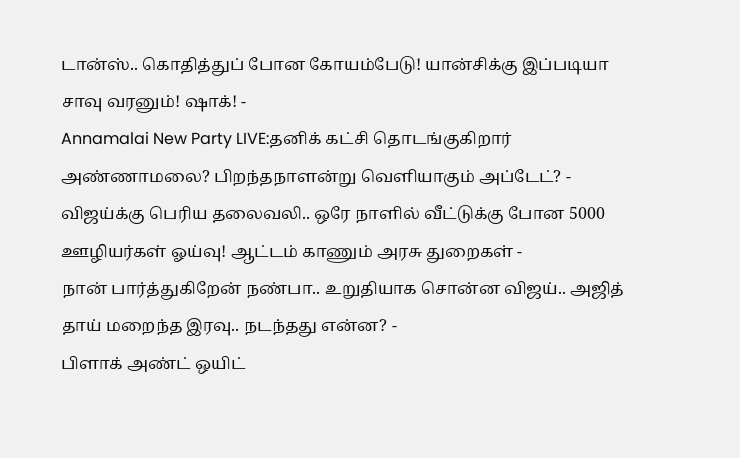டான்ஸ்.. கொதித்துப் போன கோயம்பேடு! யான்சிக்கு இப்படியா சாவு வரனும்! ஷாக்! -
Annamalai New Party LIVE:தனிக் கட்சி தொடங்குகிறார் அண்ணாமலை? பிறந்தநாளன்று வெளியாகும் அப்டேட்? -
விஜய்க்கு பெரிய தலைவலி.. ஒரே நாளில் வீட்டுக்கு போன 5000 ஊழியர்கள் ஓய்வு! ஆட்டம் காணும் அரசு துறைகள் -
நான் பார்த்துகிறேன் நண்பா.. உறுதியாக சொன்ன விஜய்.. அஜித் தாய் மறைந்த இரவு.. நடந்தது என்ன? -
பிளாக் அண்ட் ஒயிட்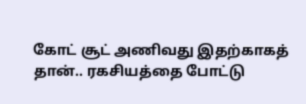கோட் சூட் அணிவது இதற்காகத் தான்.. ரகசியத்தை போட்டு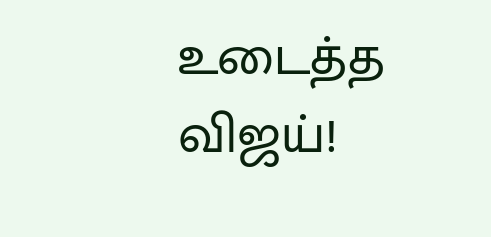உடைத்த விஜய்!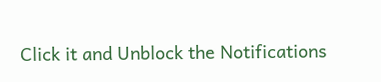Click it and Unblock the Notifications